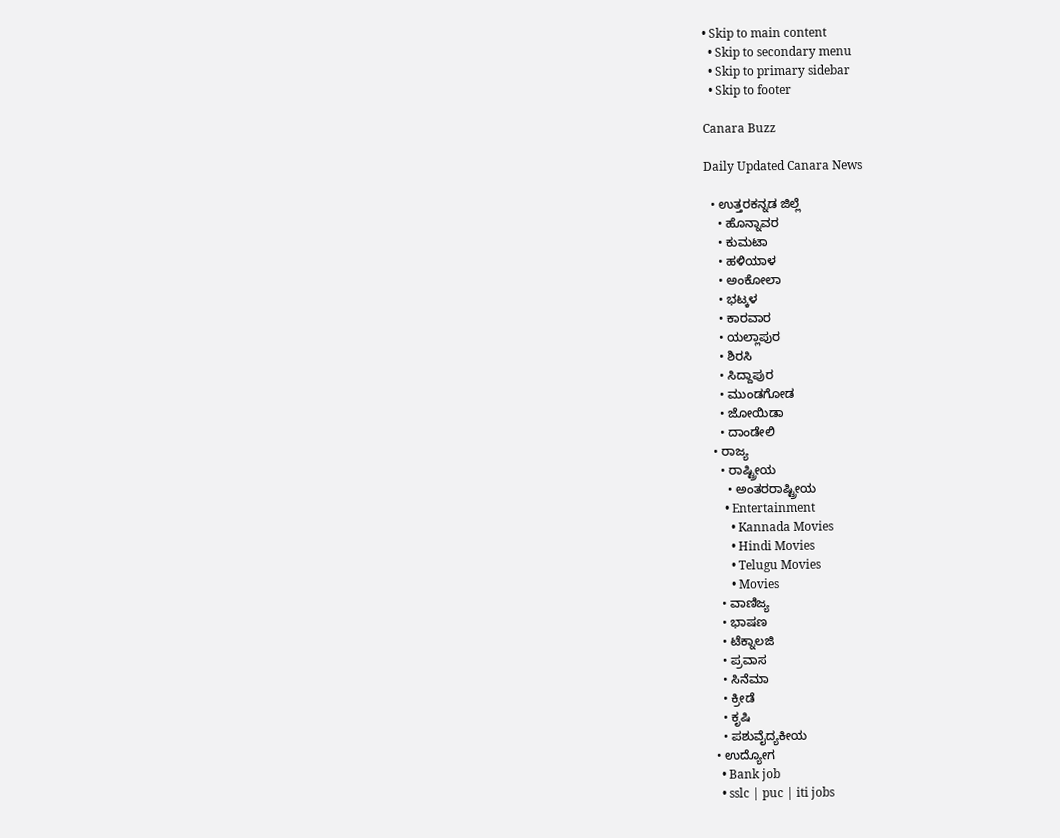• Skip to main content
  • Skip to secondary menu
  • Skip to primary sidebar
  • Skip to footer

Canara Buzz

Daily Updated Canara News

  • ಉತ್ತರಕನ್ನಡ ಜಿಲ್ಲೆ
    • ಹೊನ್ನಾವರ
    • ಕುಮಟಾ
    • ಹಳಿಯಾಳ
    • ಅಂಕೋಲಾ
    • ಭಟ್ಕಳ
    • ಕಾರವಾರ
    • ಯಲ್ಲಾಪುರ
    • ಶಿರಸಿ
    • ಸಿದ್ದಾಪುರ
    • ಮುಂಡಗೋಡ
    • ಜೋಯಿಡಾ
    • ದಾಂಡೇಲಿ
  • ರಾಜ್ಯ
    • ರಾಷ್ಟ್ರೀಯ
      • ಅಂತರರಾಷ್ಟ್ರೀಯ
      • Entertainment
        • Kannada Movies
        • Hindi Movies
        • Telugu Movies
        • Movies
    • ವಾಣಿಜ್ಯ
    • ಭಾಷಣ
    • ಟೆಕ್ನಾಲಜಿ
    • ಪ್ರವಾಸ
    • ಸಿನೆಮಾ
    • ಕ್ರೀಡೆ
    • ಕೃಷಿ
    • ಪಶುವೈದ್ಯಕೀಯ
  • ಉದ್ಯೋಗ
    • Bank job
    • sslc | puc | iti jobs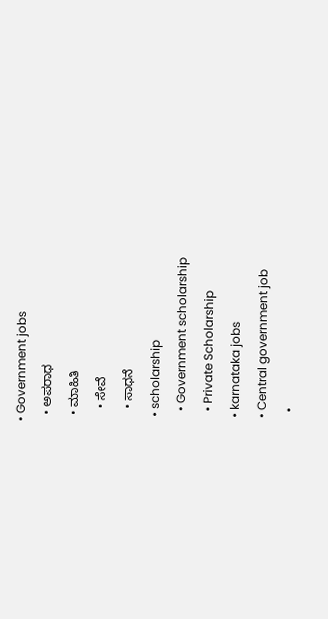• Government jobs
  • ಅಪರಾಧ
  • ಮಾಹಿತಿ
    • ಸೇವೆ
    • ಸಾಧನೆ
  • scholarship
    • Government scholarship
    • Private Scholarship
  • karnataka jobs
  • Central government job
    •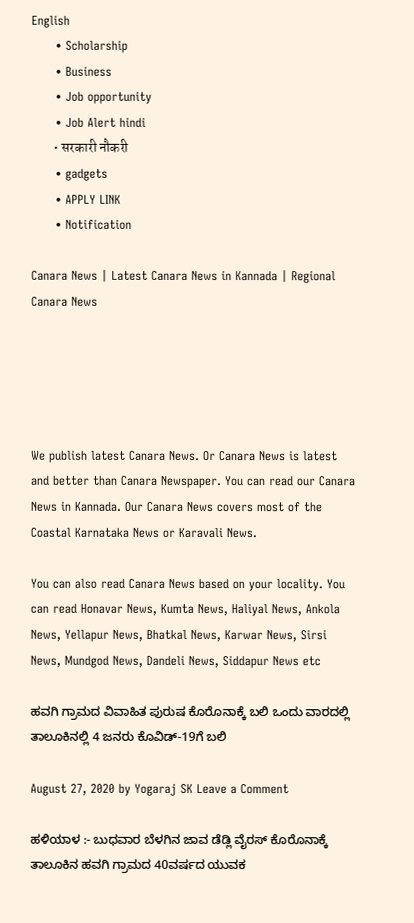English
      • Scholarship
      • Business
      • Job opportunity
      • Job Alert hindi
        • सरकारी नौकरी
      • gadgets
      • APPLY LINK
      • Notification

Canara News | Latest Canara News in Kannada | Regional Canara News





We publish latest Canara News. Or Canara News is latest and better than Canara Newspaper. You can read our Canara News in Kannada. Our Canara News covers most of the Coastal Karnataka News or Karavali News.

You can also read Canara News based on your locality. You can read Honavar News, Kumta News, Haliyal News, Ankola News, Yellapur News, Bhatkal News, Karwar News, Sirsi News, Mundgod News, Dandeli News, Siddapur News etc

ಹವಗಿ ಗ್ರಾಮದ ವಿವಾಹಿತ ಪುರುಷ ಕೊರೊನಾಕ್ಕೆ ಬಲಿ ಒಂದು ವಾರದಲ್ಲಿ ತಾಲೂಕಿನಲ್ಲಿ 4 ಜನರು ಕೊವಿಡ್-19ಗೆ ಬಲಿ

August 27, 2020 by Yogaraj SK Leave a Comment

ಹಳಿಯಾಳ :- ಬುಧವಾರ ಬೆಳಗಿನ ಜಾವ ಡೆಡ್ಲಿ ವೈರಸ್ ಕೊರೊನಾಕ್ಕೆ ತಾಲೂಕಿನ ಹವಗಿ ಗ್ರಾಮದ 40ವರ್ಷದ ಯುವಕ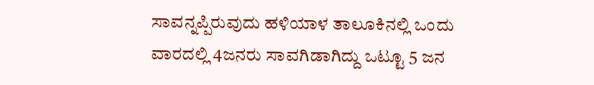ಸಾವನ್ನಪ್ಪಿರುವುದು ಹಳಿಯಾಳ ತಾಲೂಕಿನಲ್ಲಿ ಒಂದು ವಾರದಲ್ಲಿ 4ಜನರು ಸಾವಗಿಡಾಗಿದ್ದು ಒಟ್ಟೂ 5 ಜನ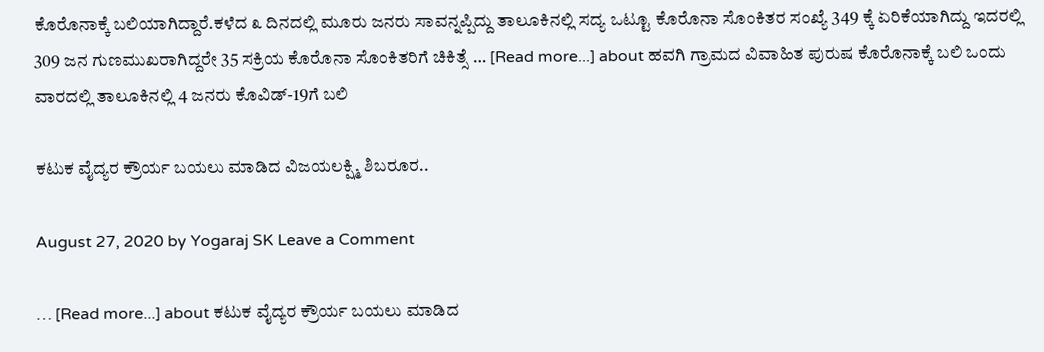ಕೊರೊನಾಕ್ಕೆ ಬಲಿಯಾಗಿದ್ದಾರೆ.ಕಳೆದ ೩ ದಿನದಲ್ಲಿ ಮೂರು ಜನರು ಸಾವನ್ನಪ್ಪಿದ್ದು ತಾಲೂಕಿನಲ್ಲಿ ಸದ್ಯ ಒಟ್ಟೂ ಕೊರೊನಾ ಸೊಂಕಿತರ ಸಂಖ್ಯೆ 349 ಕ್ಕೆ ಏರಿಕೆಯಾಗಿದ್ದು ಇದರಲ್ಲಿ 309 ಜನ ಗುಣಮುಖರಾಗಿದ್ದರೇ 35 ಸಕ್ರಿಯ ಕೊರೊನಾ ಸೊಂಕಿತರಿಗೆ ಚಿಕಿತ್ಸೆ … [Read more...] about ಹವಗಿ ಗ್ರಾಮದ ವಿವಾಹಿತ ಪುರುಷ ಕೊರೊನಾಕ್ಕೆ ಬಲಿ ಒಂದು ವಾರದಲ್ಲಿ ತಾಲೂಕಿನಲ್ಲಿ 4 ಜನರು ಕೊವಿಡ್-19ಗೆ ಬಲಿ

ಕಟುಕ ವೈದ್ಯರ ಕ್ರೌರ್ಯ ಬಯಲು ಮಾಡಿದ ವಿಜಯಲಕ್ಷ್ಮಿ ಶಿಬರೂರ..

August 27, 2020 by Yogaraj SK Leave a Comment

… [Read more...] about ಕಟುಕ ವೈದ್ಯರ ಕ್ರೌರ್ಯ ಬಯಲು ಮಾಡಿದ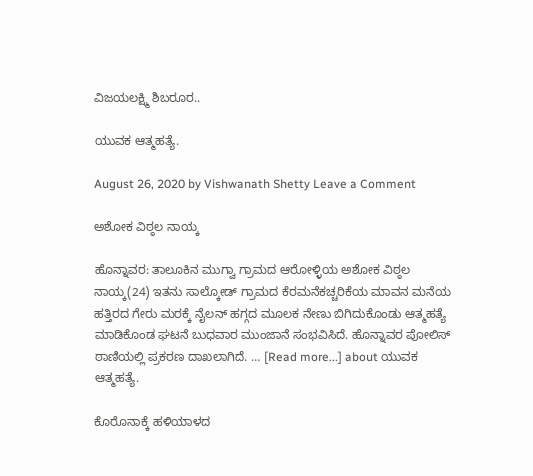ವಿಜಯಲಕ್ಷ್ಮಿ ಶಿಬರೂರ..

ಯುವಕ ಆತ್ಮಹತ್ಯೆ.

August 26, 2020 by Vishwanath Shetty Leave a Comment

ಅಶೋಕ ವಿಠ್ಠಲ ನಾಯ್ಕ

ಹೊನ್ನಾವರ: ತಾಲೂಕಿನ ಮುಗ್ವಾ ಗ್ರಾಮದ ಆರೋಳ್ಳಿಯ ಅಶೋಕ ವಿಠ್ಠಲ ನಾಯ್ಕ(24) ಇತನು ಸಾಲ್ಕೋಡ್ ಗ್ರಾಮದ ಕೆರಮನೆಕಚ್ಚರಿಕೆಯ ಮಾವನ ಮನೆಯ ಹತ್ತಿರದ ಗೇರು ಮರಕ್ಕೆ ನೈಲನ್ ಹಗ್ಗದ ಮೂಲಕ ನೇಣು ಬಿಗಿದುಕೊಂಡು ಆತ್ಮಹತ್ಯೆ ಮಾಡಿಕೊಂಡ ಘಟನೆ ಬುಧವಾರ ಮುಂಜಾನೆ ಸಂಭವಿಸಿದೆ. ಹೊನ್ನಾವರ ಪೋಲಿಸ್ ಠಾಣಿಯಲ್ಲಿ ಪ್ರಕರಣ ದಾಖಲಾಗಿದೆ. … [Read more...] about ಯುವಕ ಆತ್ಮಹತ್ಯೆ.

ಕೊರೊನಾಕ್ಕೆ ಹಳಿಯಾಳದ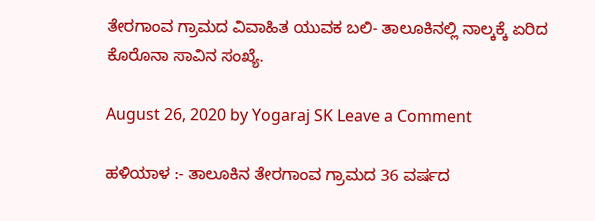ತೇರಗಾಂವ ಗ್ರಾಮದ‌ ವಿವಾಹಿತ ಯುವಕ ಬಲಿ- ತಾಲೂಕಿನಲ್ಲಿ ನಾಲ್ಕಕ್ಕೆ ಏರಿದ ಕೊರೊನಾ ಸಾವಿನ ಸಂಖ್ಯೆ.

August 26, 2020 by Yogaraj SK Leave a Comment

ಹಳಿಯಾಳ :- ತಾಲೂಕಿನ‌ ತೇರಗಾಂವ ಗ್ರಾಮದ 36 ವರ್ಷದ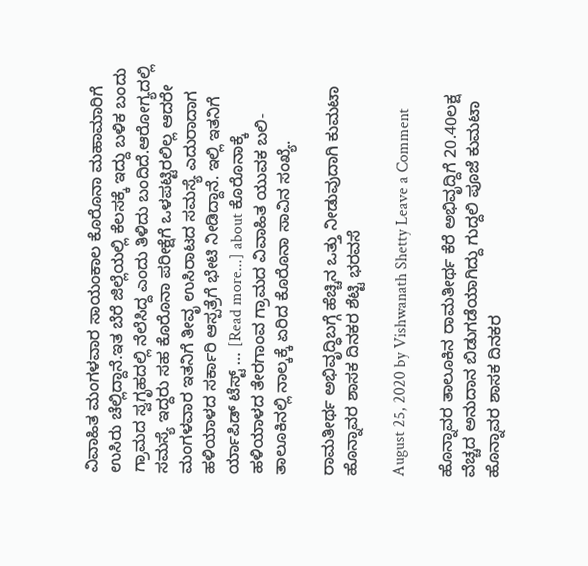ವಿವಾಹಿತ ಮಂಗಳವಾರ ಸಾಯಂಕಾಲ ಕೊರೊನಾ ಮಹಾಮಾರಿಗೆ ಉಸಿರು ಚೆಲ್ಲಿದ್ದಾನೆ.ಇತ ಬೆರೆ ಜಿಲ್ಲೆಯಲ್ಲಿ ಕೆಲಸಕ್ಕೆ ಇದ್ದು ಬಳಿಕ ಬಂದು ಗ್ರಾಮದ ಸ್ವಗೃಹದಲ್ಲಿ ನೆಲೆಸಿದ್ದ ಎಂದು ತಿಳಿದು ಬಂದಿದೆ.ಆರೋಗ್ಯದಲ್ಲಿ ಸಮಸ್ಯೆ ಇದ್ದರು ಸಹ ಕೊರೊನಾ ಪರೀಕ್ಷೆಗೆ ಒಳಪಟ್ಟಿರಲಿಲ್ಲ ಆದರೇ ಮಂಗಳವಾರ ಇತನಿಗೆ ತೀವೃ ಉಸಿರಾಟದ ಸಮಸ್ಯೆ ಎದುರಾದಾಗ ಹಳಿಯಾಳದ ಸರ್ಕಾರಿ ಆಸ್ಪತ್ರೆಗೆ ಭೇಟಿ ನೀಡಿದ್ದಾನೆ. ಇಲ್ಲಿ ಇತನಿಗೆ ರ್ಯಾಪಿಡ್ ಟೆಸ್ಟ್ … [Read more...] about ಕೊರೊನಾಕ್ಕೆ ಹಳಿಯಾಳದ ತೇರಗಾಂವ ಗ್ರಾಮದ‌ ವಿವಾಹಿತ ಯುವಕ ಬಲಿ- ತಾಲೂಕಿನಲ್ಲಿ ನಾಲ್ಕಕ್ಕೆ ಏರಿದ ಕೊರೊನಾ ಸಾವಿನ ಸಂಖ್ಯೆ.

ರಾಮತೀರ್ಥ ಅಭಿವೃದ್ಧಿಬಗ್ಗೆ ಹೆಚ್ಚಿನ ಒತ್ತು ನೀಡುವುದಾಗಿ ಕುಮಟಾ ಹೊನ್ನಾವರ ಶಾಸಕ ದಿನಕರ ಶೆಟ್ಟಿ ಭರವಸೆ

August 25, 2020 by Vishwanath Shetty Leave a Comment

ಹೊನ್ನಾವರ ತಾಲೂಕಿನ ರಾಮತೀರ್ಥ ಕೆರೆ ಅಭಿವೃದ್ದಿಗೆ 20.40ಲಕ್ಷ ವೆಚ್ಚದ ಅನುದಾನ ಬಿಡುಗಡೆಯಾಗಿದ್ದು ಗುದ್ದಲಿ ಪೂಜೆ ಕುಮಟಾ ಹೊನ್ನಾವರ ಶಾಸಕ ದಿನಕರ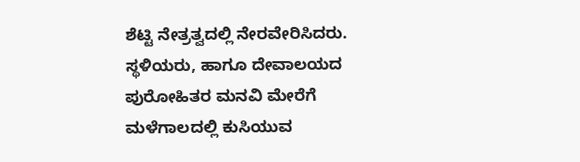ಶೆಟ್ಟಿ ನೇತ್ರತ್ವದಲ್ಲಿ ನೇರವೇರಿಸಿದರು. ಸ್ಥಳಿಯರು, ಹಾಗೂ ದೇವಾಲಯದ ಪುರೋಹಿತರ ಮನವಿ ಮೇರೆಗೆ ಮಳೆಗಾಲದಲ್ಲಿ ಕುಸಿಯುವ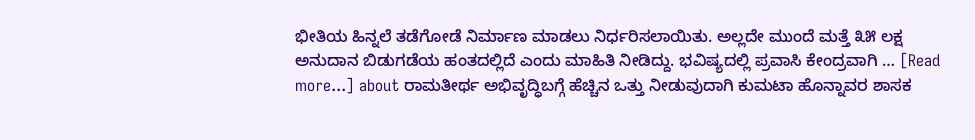ಭೀತಿಯ ಹಿನ್ನಲೆ ತಡೆಗೋಡೆ ನಿರ್ಮಾಣ ಮಾಡಲು ನಿರ್ಧರಿಸಲಾಯಿತು. ಅಲ್ಲದೇ ಮುಂದೆ ಮತ್ತೆ ೩೫ ಲಕ್ಷ ಅನುದಾನ ಬಿಡುಗಡೆಯ ಹಂತದಲ್ಲಿದೆ ಎಂದು ಮಾಹಿತಿ ನೀಡಿದ್ದು. ಭವಿಷ್ಯದಲ್ಲಿ ಪ್ರವಾಸಿ ಕೇಂದ್ರವಾಗಿ … [Read more...] about ರಾಮತೀರ್ಥ ಅಭಿವೃದ್ಧಿಬಗ್ಗೆ ಹೆಚ್ಚಿನ ಒತ್ತು ನೀಡುವುದಾಗಿ ಕುಮಟಾ ಹೊನ್ನಾವರ ಶಾಸಕ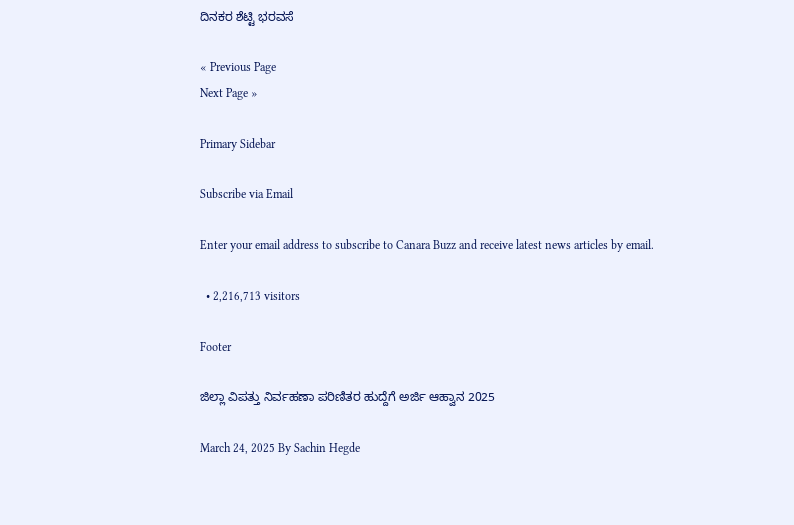ದಿನಕರ ಶೆಟ್ಟಿ ಭರವಸೆ

« Previous Page
Next Page »

Primary Sidebar

Subscribe via Email

Enter your email address to subscribe to Canara Buzz and receive latest news articles by email.

  • 2,216,713 visitors

Footer

ಜಿಲ್ಲಾ ವಿಪತ್ತು ನಿರ್ವಹಣಾ ಪರಿಣಿತರ ಹುದ್ದೆಗೆ ಅರ್ಜಿ ಆಹ್ವಾನ 2025

March 24, 2025 By Sachin Hegde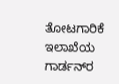ತೋಟಗಾರಿಕೆ ಇಲಾಖೆಯ ಗಾರ್ಡನ್‌ರ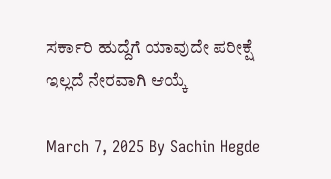ಸರ್ಕಾರಿ ಹುದ್ದೆಗೆ ಯಾವುದೇ ಪರೀಕ್ಷೆ ಇಲ್ಲದೆ ನೇರವಾಗಿ ಆಯ್ಕೆ

March 7, 2025 By Sachin Hegde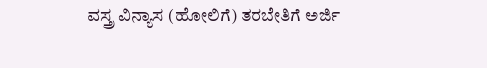ವಸ್ತ್ರ ವಿನ್ಯಾಸ (ಹೋಲಿಗೆ) ತರಬೇತಿಗೆ ಅರ್ಜಿ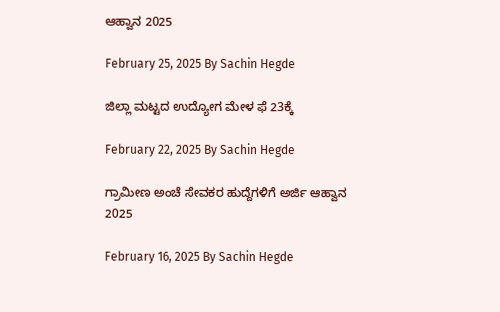ಆಹ್ವಾನ 2025

February 25, 2025 By Sachin Hegde

ಜಿಲ್ಲಾ ಮಟ್ಟದ ಉದ್ಯೋಗ ಮೇಳ ಫೆ 23ಕ್ಕೆ

February 22, 2025 By Sachin Hegde

ಗ್ರಾಮೀಣ ಅಂಚೆ ಸೇವಕರ ಹುದ್ದೆಗಳಿಗೆ ಅರ್ಜಿ ಆಹ್ವಾನ 2025

February 16, 2025 By Sachin Hegde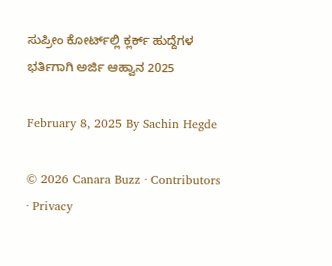ಸುಪ್ರೀಂ ಕೋರ್ಟ್‌ಲ್ಲಿ ಕ್ಲರ್ಕ್ ಹುದ್ದೆಗಳ ಭರ್ತಿಗಾಗಿ ಅರ್ಜಿ ಆಹ್ವಾನ 2025

February 8, 2025 By Sachin Hegde

© 2026 Canara Buzz · Contributors · Privacy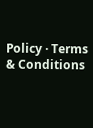Policy · Terms & Conditions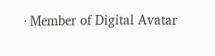· Member of Digital Avatar